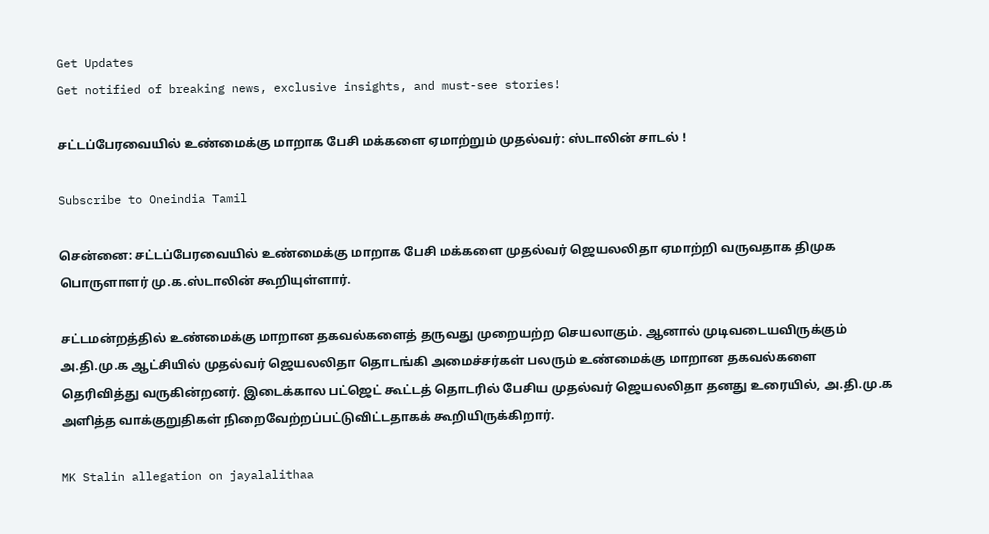Get Updates
Get notified of breaking news, exclusive insights, and must-see stories!

சட்டப்பேரவையில் உண்மைக்கு மாறாக பேசி மக்களை ஏமாற்றும் முதல்வர்: ஸ்டாலின் சாடல் !

Subscribe to Oneindia Tamil

சென்னை: சட்டப்பேரவையில் உண்மைக்கு மாறாக பேசி மக்களை முதல்வர் ஜெயலலிதா ஏமாற்றி வருவதாக திமுக பொருளாளர் மு.க.ஸ்டாலின் கூறியுள்ளார்.

சட்டமன்றத்தில் உண்மைக்கு மாறான தகவல்களைத் தருவது முறையற்ற செயலாகும். ஆனால் முடிவடையவிருக்கும் அ.தி.மு.க ஆட்சியில் முதல்வர் ஜெயலலிதா தொடங்கி அமைச்சர்கள் பலரும் உண்மைக்கு மாறான தகவல்களை தெரிவித்து வருகின்றனர். இடைக்கால பட்ஜெட் கூட்டத் தொடரில் பேசிய முதல்வர் ஜெயலலிதா தனது உரையில், அ.தி.மு.க அளித்த வாக்குறுதிகள் நிறைவேற்றப்பட்டுவிட்டதாகக் கூறியிருக்கிறார்.

MK Stalin allegation on jayalalithaa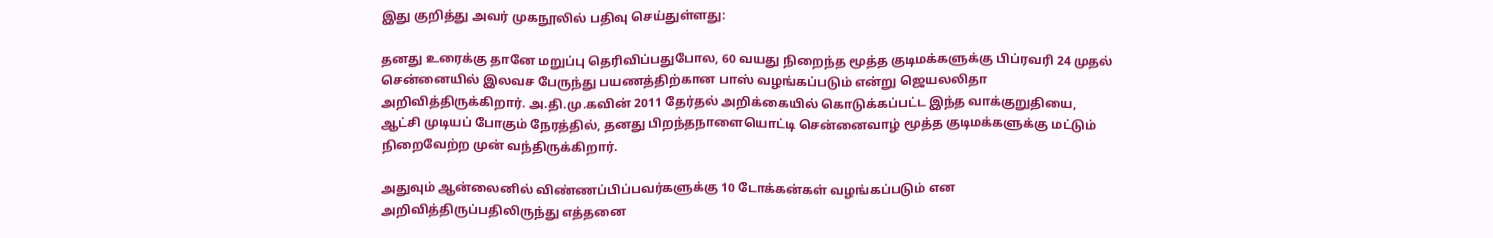இது குறித்து அவர் முகநூலில் பதிவு செய்துள்ளது:

தனது உரைக்கு தானே மறுப்பு தெரிவிப்பதுபோல, 60 வயது நிறைந்த மூத்த குடிமக்களுக்கு பிப்ரவரி 24 முதல் சென்னையில் இலவச பேருந்து பயணத்திற்கான பாஸ் வழங்கப்படும் என்று ஜெயலலிதா அறிவித்திருக்கிறார். அ.தி.மு.கவின் 2011 தேர்தல் அறிக்கையில் கொடுக்கப்பட்ட இந்த வாக்குறுதியை, ஆட்சி முடியப் போகும் நேரத்தில், தனது பிறந்தநாளையொட்டி சென்னைவாழ் மூத்த குடிமக்களுக்கு மட்டும் நிறைவேற்ற முன் வந்திருக்கிறார்.

அதுவும் ஆன்லைனில் விண்ணப்பிப்பவர்களுக்கு 10 டோக்கன்கள் வழங்கப்படும் என அறிவித்திருப்பதிலிருந்து எத்தனை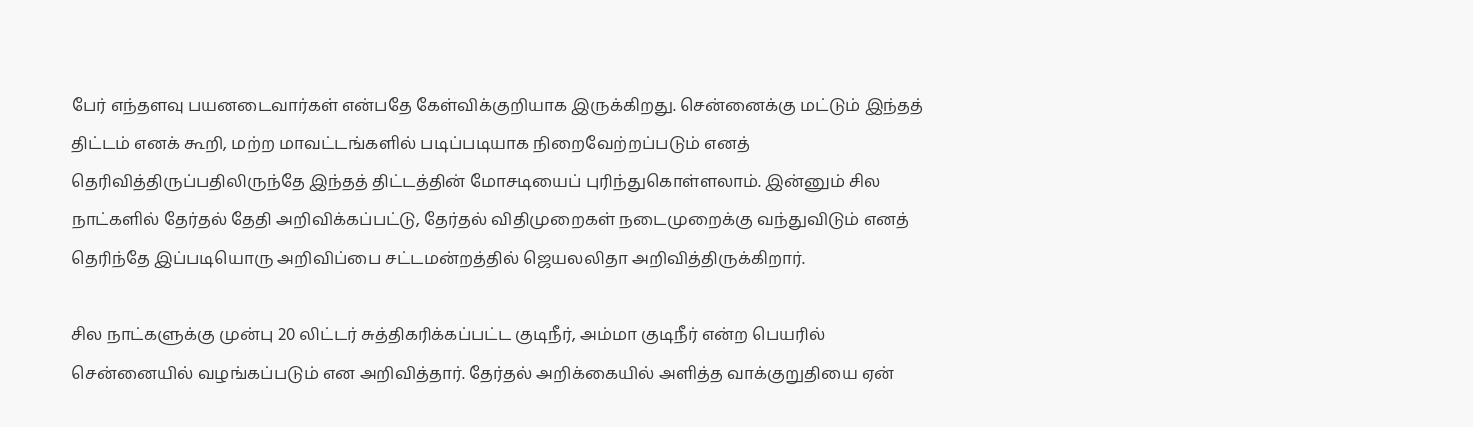பேர் எந்தளவு பயனடைவார்கள் என்பதே கேள்விக்குறியாக இருக்கிறது. சென்னைக்கு மட்டும் இந்தத் திட்டம் எனக் கூறி, மற்ற மாவட்டங்களில் படிப்படியாக நிறைவேற்றப்படும் எனத் தெரிவித்திருப்பதிலிருந்தே இந்தத் திட்டத்தின் மோசடியைப் புரிந்துகொள்ளலாம். இன்னும் சில நாட்களில் தேர்தல் தேதி அறிவிக்கப்பட்டு, தேர்தல் விதிமுறைகள் நடைமுறைக்கு வந்துவிடும் எனத் தெரிந்தே இப்படியொரு அறிவிப்பை சட்டமன்றத்தில் ஜெயலலிதா அறிவித்திருக்கிறார்.

சில நாட்களுக்கு முன்பு 20 லிட்டர் சுத்திகரிக்கப்பட்ட குடிநீர், அம்மா குடிநீர் என்ற பெயரில் சென்னையில் வழங்கப்படும் என அறிவித்தார். தேர்தல் அறிக்கையில் அளித்த வாக்குறுதியை ஏன்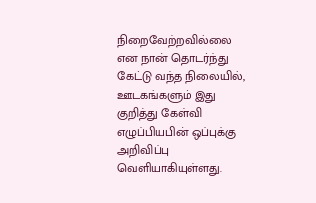நிறைவேற்றவில்லை என நான் தொடர்ந்து கேட்டு வந்த நிலையில், ஊடகங்களும் இது குறித்து கேள்வி எழுப்பியபின் ஒப்புக்கு அறிவிப்பு வெளியாகியுள்ளது.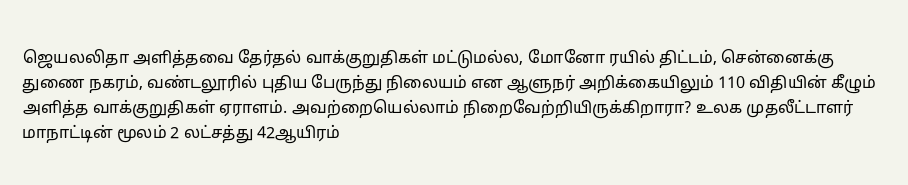ஜெயலலிதா அளித்தவை தேர்தல் வாக்குறுதிகள் மட்டுமல்ல, மோனோ ரயில் திட்டம், சென்னைக்கு துணை நகரம், வண்டலூரில் புதிய பேருந்து நிலையம் என ஆளுநர் அறிக்கையிலும் 110 விதியின் கீழும் அளித்த வாக்குறுதிகள் ஏராளம். அவற்றையெல்லாம் நிறைவேற்றியிருக்கிறாரா? உலக முதலீட்டாளர் மாநாட்டின் மூலம் 2 லட்சத்து 42ஆயிரம்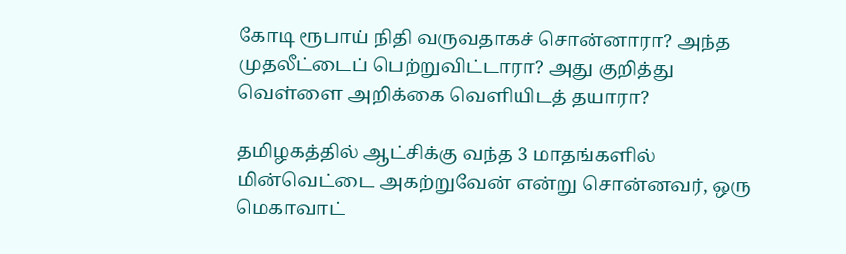கோடி ரூபாய் நிதி வருவதாகச் சொன்னாரா? அந்த முதலீட்டைப் பெற்றுவிட்டாரா? அது குறித்து வெள்ளை அறிக்கை வெளியிடத் தயாரா?

தமிழகத்தில் ஆட்சிக்கு வந்த 3 மாதங்களில் மின்வெட்டை அகற்றுவேன் என்று சொன்னவர், ஒரு மெகாவாட்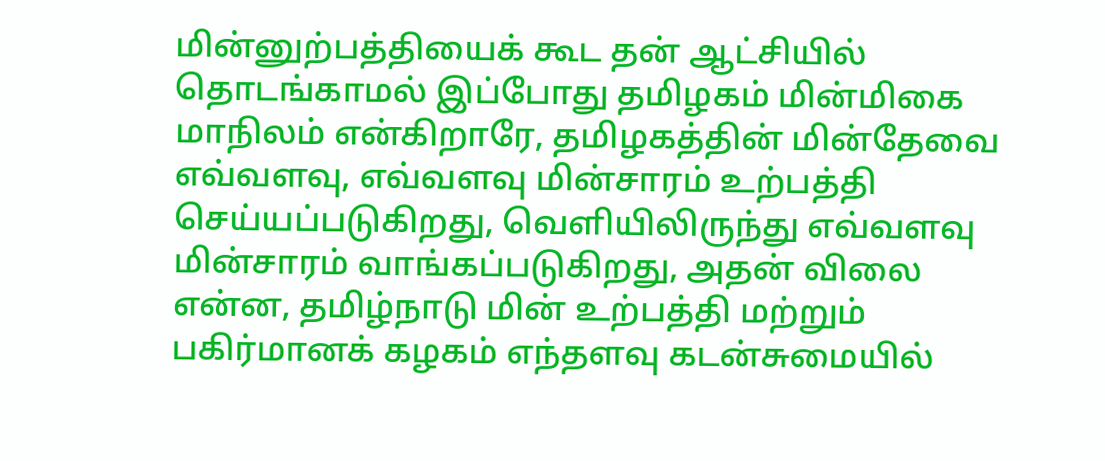மின்னுற்பத்தியைக் கூட தன் ஆட்சியில் தொடங்காமல் இப்போது தமிழகம் மின்மிகை மாநிலம் என்கிறாரே, தமிழகத்தின் மின்தேவை எவ்வளவு, எவ்வளவு மின்சாரம் உற்பத்தி செய்யப்படுகிறது, வெளியிலிருந்து எவ்வளவு மின்சாரம் வாங்கப்படுகிறது, அதன் விலை என்ன, தமிழ்நாடு மின் உற்பத்தி மற்றும் பகிர்மானக் கழகம் எந்தளவு கடன்சுமையில்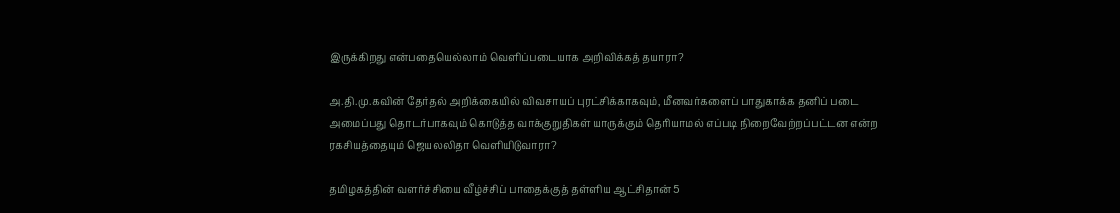இருக்கிறது என்பதையெல்லாம் வெளிப்படையாக அறிவிக்கத் தயாரா?

அ.தி.மு.கவின் தேர்தல் அறிக்கையில் விவசாயப் புரட்சிக்காகவும், மீனவர்களைப் பாதுகாக்க தனிப் படை அமைப்பது தொடர்பாகவும் கொடுத்த வாக்குறுதிகள் யாருக்கும் தெரியாமல் எப்படி நிறைவேற்றப்பட்டன என்ற ரகசியத்தையும் ஜெயலலிதா வெளியிடுவாரா?

தமிழகத்தின் வளர்ச்சியை வீழ்ச்சிப் பாதைக்குத் தள்ளிய ஆட்சிதான் 5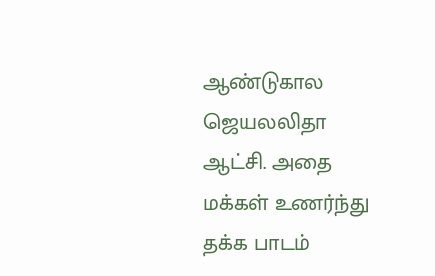ஆண்டுகால ஜெயலலிதா ஆட்சி. அதை மக்கள் உணர்ந்து தக்க பாடம்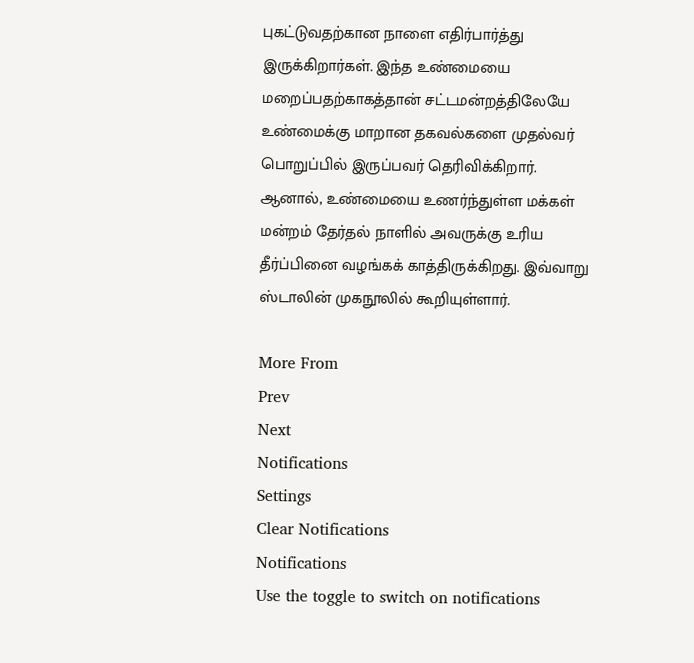புகட்டுவதற்கான நாளை எதிர்பார்த்து இருக்கிறார்கள். இந்த உண்மையை மறைப்பதற்காகத்தான் சட்டமன்றத்திலேயே உண்மைக்கு மாறான தகவல்களை முதல்வர் பொறுப்பில் இருப்பவர் தெரிவிக்கிறார். ஆனால், உண்மையை உணர்ந்துள்ள மக்கள் மன்றம் தேர்தல் நாளில் அவருக்கு உரிய தீர்ப்பினை வழங்கக் காத்திருக்கிறது. இவ்வாறு ஸ்டாலின் முகநூலில் கூறியுள்ளார்.

More From
Prev
Next
Notifications
Settings
Clear Notifications
Notifications
Use the toggle to switch on notifications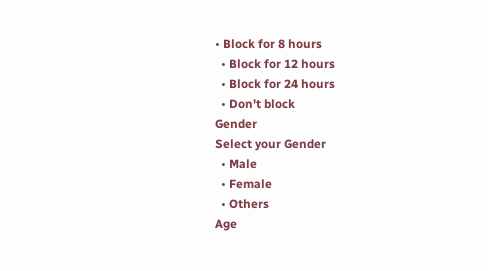• Block for 8 hours
  • Block for 12 hours
  • Block for 24 hours
  • Don't block
Gender
Select your Gender
  • Male
  • Female
  • Others
Age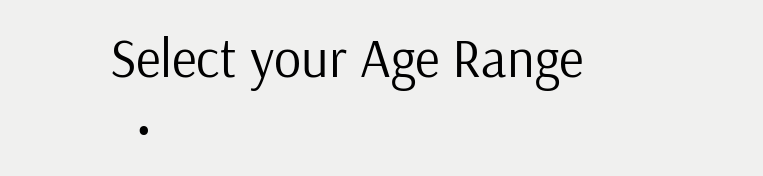Select your Age Range
  •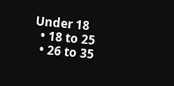Under 18
  • 18 to 25
  • 26 to 35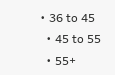• 36 to 45
  • 45 to 55
  • 55+